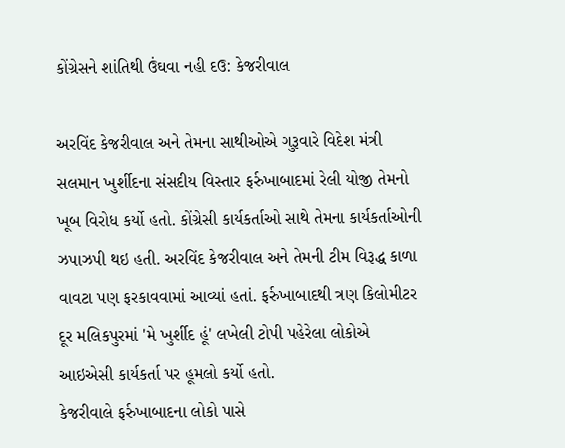કોંગ્રેસને શાંતિથી ઉંઘવા નહી દઉ: કેજરીવાલ

અરવિંદ કેજરીવાલ અને તેમના સાથીઓએ ગુરૂવારે વિદેશ મંત્રી સલમાન ખુર્શીદના સંસદીય વિસ્તાર ફર્રુખાબાદમાં રેલી યોજી તેમનો ખૂબ વિરોધ કર્યો હતો. કોંગ્રેસી કાર્યકર્તાઓ સાથે તેમના કાર્યકર્તાઓની ઝપાઝપી થઇ હતી. અરવિંદ કેજરીવાલ અને તેમની ટીમ વિરૂદ્ધ કાળા વાવટા પણ ફરકાવવામાં આવ્યાં હતાં. ફર્રુખાબાદથી ત્રણ કિલોમીટર દૂર મલિકપુરમાં 'મે ખુર્શીદ હૂં' લખેલી ટોપી પહેરેલા લોકોએ આઇએસી કાર્યકર્તા પર હૂમલો કર્યો હતો.
કેજરીવાલે ફર્રુખાબાદના લોકો પાસે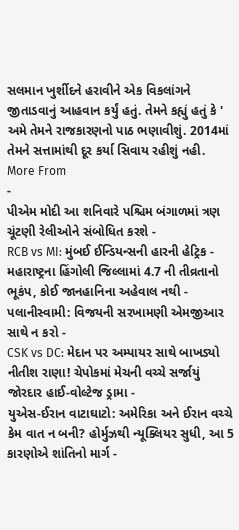સલમાન ખુર્શીદને હરાવીને એક વિકલાંગને જીતાડવાનું આહવાન કર્યું હતું. તેમને કહ્યું હતું કે ' અમે તેમને રાજકારણનો પાઠ ભણાવીશું. 2014માં તેમને સત્તામાંથી દૂર કર્યા સિવાય રહીશું નહી.
More From
-
પીએમ મોદી આ શનિવારે પશ્ચિમ બંગાળમાં ત્રણ ચૂંટણી રેલીઓને સંબોધિત કરશે -
RCB vs MI: મુંબઈ ઈન્ડિયન્સની હારની હેટ્રિક -
મહારાષ્ટ્રના હિંગોલી જિલ્લામાં 4.7 ની તીવ્રતાનો ભૂકંપ, કોઈ જાનહાનિના અહેવાલ નથી -
પલાનીસ્વામી: વિજયની સરખામણી એમજીઆર સાથે ન કરો -
CSK vs DC: મેદાન પર અમ્પાયર સાથે બાખડ્યો નીતીશ રાણા! ચેપોકમાં મેચની વચ્ચે સર્જાયું જોરદાર હાઈ-વોલ્ટેજ ડ્રામા -
યુએસ-ઈરાન વાટાઘાટો: અમેરિકા અને ઈરાન વચ્ચે કેમ વાત ન બની? હોર્મુઝથી ન્યૂક્લિયર સુધી, આ 5 કારણોએ શાંતિનો માર્ગ -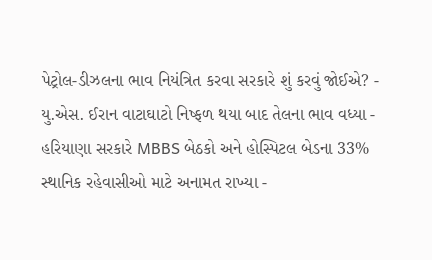પેટ્રોલ-ડીઝલના ભાવ નિયંત્રિત કરવા સરકારે શું કરવું જોઈએ? -
યુ.એસ. ઈરાન વાટાઘાટો નિષ્ફળ થયા બાદ તેલના ભાવ વધ્યા -
હરિયાણા સરકારે MBBS બેઠકો અને હોસ્પિટલ બેડના 33% સ્થાનિક રહેવાસીઓ માટે અનામત રાખ્યા -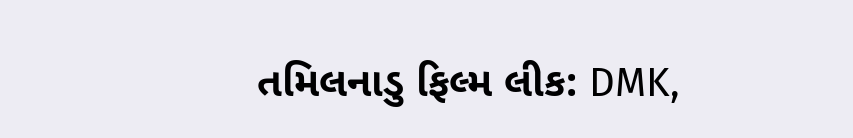તમિલનાડુ ફિલ્મ લીક: DMK,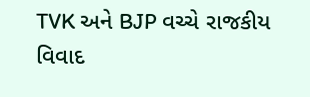TVK અને BJP વચ્ચે રાજકીય વિવાદ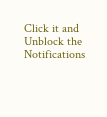Click it and Unblock the Notifications